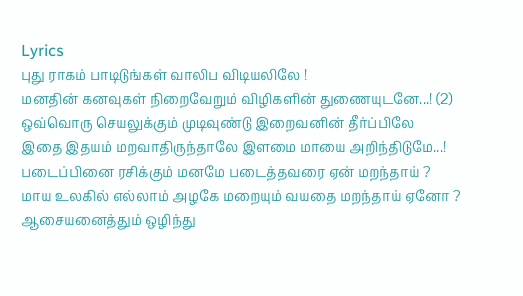Lyrics
புது ராகம் பாடிடுங்கள் வாலிப விடியலிலே !
மனதின் கனவுகள் நிறைவேறும் விழிகளின் துணையுடனே...! (2)
ஒவ்வொரு செயலுக்கும் முடிவுண்டு இறைவனின் தீர்ப்பிலே
இதை இதயம் மறவாதிருந்தாலே இளமை மாயை அறிந்திடுமே...!
படைப்பினை ரசிக்கும் மனமே படைத்தவரை ஏன் மறந்தாய் ?
மாய உலகில் எல்லாம் அழகே மறையும் வயதை மறந்தாய் ஏனோ ?
ஆசையனைத்தும் ஒழிந்து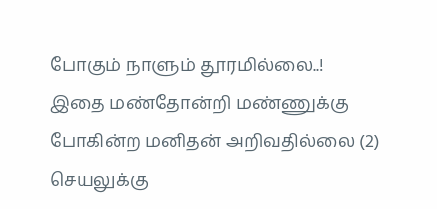போகும் நாளும் தூரமில்லை..!
இதை மண்தோன்றி மண்ணுக்கு போகின்ற மனிதன் அறிவதில்லை (2)
செயலுக்கு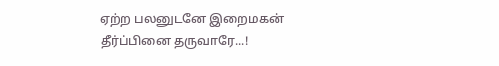ஏற்ற பலனுடனே இறைமகன் தீர்ப்பினை தருவாரே...!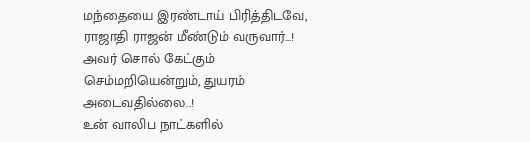மந்தையை இரண்டாய் பிரித்திடவே, ராஜாதி ராஜன் மீண்டும் வருவார்...!
அவர் சொல் கேட்கும் செம்மறியென்றும், துயரம் அடைவதில்லை..!
உன் வாலிப நாட்களில்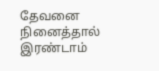தேவனை நினைத்தால் இரண்டாம்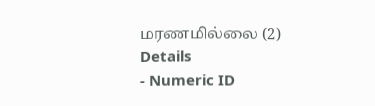மரணமில்லை (2)
Details
- Numeric ID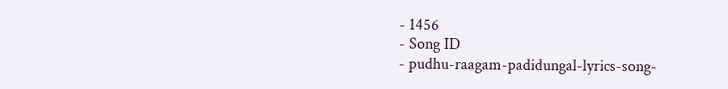- 1456
- Song ID
- pudhu-raagam-padidungal-lyrics-song-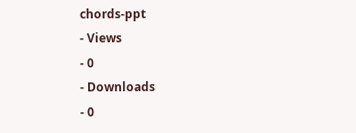chords-ppt
- Views
- 0
- Downloads
- 0